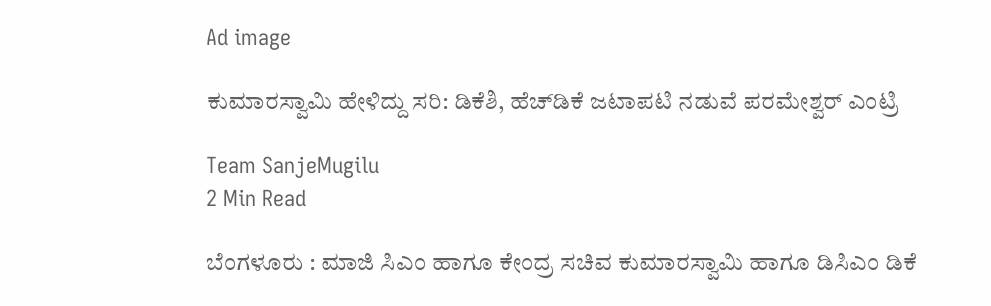Ad image

ಕುಮಾರಸ್ವಾಮಿ ಹೇಳಿದ್ದು ಸರಿ: ಡಿಕೆಶಿ, ಹೆಚ್‌ಡಿಕೆ ಜಟಾಪಟಿ ನಡುವೆ ಪರಮೇಶ್ವರ್ ಎಂಟ್ರಿ

Team SanjeMugilu
2 Min Read

ಬೆಂಗಳೂರು : ಮಾಜಿ ಸಿಎಂ ಹಾಗೂ ಕೇಂದ್ರ ಸಚಿವ ಕುಮಾರಸ್ವಾಮಿ ಹಾಗೂ ಡಿಸಿಎಂ ಡಿಕೆ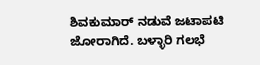ಶಿವಕುಮಾರ್ ನಡುವೆ ಜಟಾಪಟಿ ಜೋರಾಗಿದೆ. ಬಳ್ಳಾರಿ ಗಲಭೆ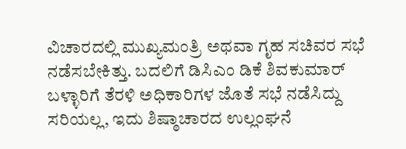ವಿಚಾರದಲ್ಲಿ ಮುಖ್ಯಮಂತ್ರಿ ಅಥವಾ ಗೃಹ ಸಚಿವರ ಸಭೆ ನಡೆಸಬೇಕಿತ್ತು. ಬದಲಿಗೆ ಡಿಸಿಎಂ ಡಿಕೆ ಶಿವಕುಮಾರ್ ಬಳ್ಳಾರಿಗೆ ತೆರಳಿ ಅಧಿಕಾರಿಗಳ ಜೊತೆ ಸಭೆ ನಡೆಸಿದ್ದು ಸರಿಯಲ್ಲ, ಇದು ಶಿಷ್ಠಾಚಾರದ ಉಲ್ಲಂಘನೆ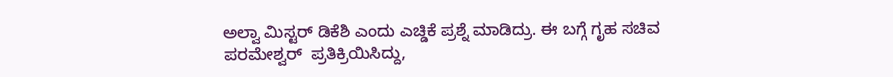ಅಲ್ವಾ ಮಿಸ್ಟರ್ ಡಿಕೆಶಿ ಎಂದು ಎಚ್ಡಿಕೆ ಪ್ರಶ್ನೆ ಮಾಡಿದ್ರು. ಈ ಬಗ್ಗೆ ಗೃಹ ಸಚಿವ ಪರಮೇಶ್ವರ್  ಪ್ರತಿಕ್ರಿಯಿಸಿದ್ದು,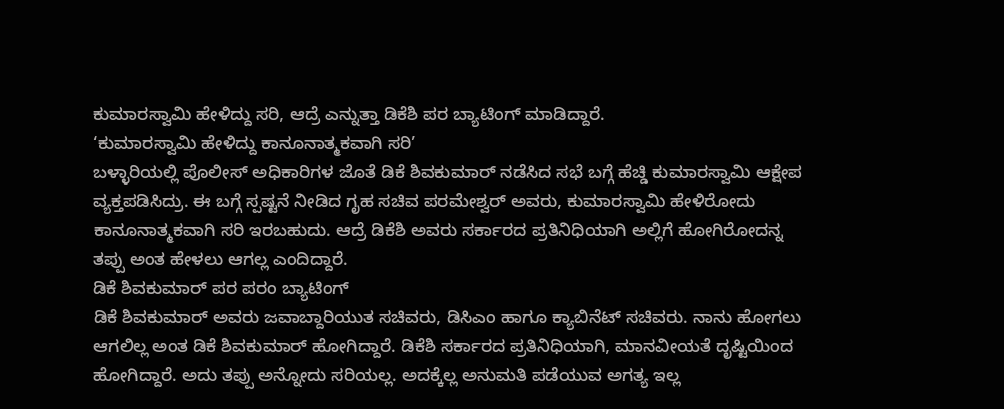ಕುಮಾರಸ್ವಾಮಿ ಹೇಳಿದ್ದು ಸರಿ, ಆದ್ರೆ ಎನ್ನುತ್ತಾ ಡಿಕೆಶಿ ಪರ ಬ್ಯಾಟಿಂಗ್ ಮಾಡಿದ್ದಾರೆ.
‘ಕುಮಾರಸ್ವಾಮಿ ಹೇಳಿದ್ದು ಕಾನೂನಾತ್ಮಕವಾಗಿ ಸರಿ’
ಬಳ್ಳಾರಿಯಲ್ಲಿ ಪೊಲೀಸ್ ಅಧಿಕಾರಿಗಳ ಜೊತೆ ಡಿಕೆ ಶಿವಕುಮಾರ್ ನಡೆಸಿದ ಸಭೆ ಬಗ್ಗೆ ಹೆಚ್ಡಿ ಕುಮಾರಸ್ವಾಮಿ ಆಕ್ಷೇಪ ವ್ಯಕ್ತಪಡಿಸಿದ್ರು. ಈ ಬಗ್ಗೆ ಸ್ಪಷ್ಟನೆ ನೀಡಿದ ಗೃಹ ಸಚಿವ ಪರಮೇಶ್ವರ್ ಅವರು, ಕುಮಾರಸ್ವಾಮಿ ಹೇಳಿರೋದು ಕಾನೂನಾತ್ಮಕವಾಗಿ ಸರಿ ಇರಬಹುದು. ಆದ್ರೆ ಡಿಕೆಶಿ ಅವರು ಸರ್ಕಾರದ ಪ್ರತಿನಿಧಿಯಾಗಿ ಅಲ್ಲಿಗೆ ಹೋಗಿರೋದನ್ನ ತಪ್ಪು ಅಂತ ಹೇಳಲು ಆಗಲ್ಲ ಎಂದಿದ್ದಾರೆ.
ಡಿಕೆ ಶಿವಕುಮಾರ್ ಪರ ಪರಂ ಬ್ಯಾಟಿಂಗ್
ಡಿಕೆ ಶಿವಕುಮಾರ್ ಅವರು ಜವಾಬ್ದಾರಿಯುತ ಸಚಿವರು, ಡಿಸಿಎಂ ಹಾಗೂ ಕ್ಯಾಬಿನೆಟ್ ಸಚಿವರು. ನಾನು ಹೋಗಲು ಆಗಲಿಲ್ಲ ಅಂತ ಡಿಕೆ ಶಿವಕುಮಾರ್ ಹೋಗಿದ್ದಾರೆ. ಡಿಕೆಶಿ ಸರ್ಕಾರದ ಪ್ರತಿನಿಧಿಯಾಗಿ, ಮಾನವೀಯತೆ ದೃಷ್ಟಿಯಿಂದ ಹೋಗಿದ್ದಾರೆ. ಅದು ತಪ್ಪು ಅನ್ನೋದು ಸರಿಯಲ್ಲ. ಅದಕ್ಕೆಲ್ಲ ಅನುಮತಿ ‌ಪಡೆಯುವ ಅಗತ್ಯ ಇಲ್ಲ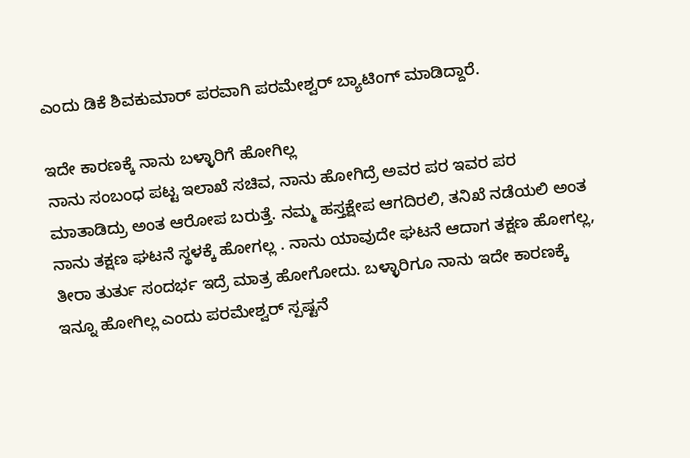ಎಂದು ಡಿಕೆ ಶಿವಕುಮಾರ್ ಪರವಾಗಿ ಪರಮೇಶ್ವರ್ ಬ್ಯಾಟಿಂಗ್ ಮಾಡಿದ್ದಾರೆ.

ಇದೇ ಕಾರಣಕ್ಕೆ ನಾನು ಬಳ್ಳಾರಿಗೆ ಹೋಗಿಲ್ಲ
ನಾನು ಸಂಬಂಧ ಪಟ್ಟ ಇಲಾಖೆ ಸಚಿವ, ನಾನು ಹೋಗಿದ್ರೆ ಅವರ ಪರ ಇವರ ಪರ ಮಾತಾಡಿದ್ರು ಅಂತ ಆರೋಪ ಬರುತ್ತೆ. ನಮ್ಮ ಹಸ್ತಕ್ಷೇಪ ಆಗದಿರಲಿ, ತನಿಖೆ ನಡೆಯಲಿ ಅಂತ ನಾನು ತಕ್ಷಣ ಘಟನೆ ಸ್ಥಳಕ್ಕೆ ಹೋಗಲ್ಲ . ನಾನು ಯಾವುದೇ ಘಟನೆ ಆದಾಗ ತಕ್ಷಣ ಹೋಗಲ್ಲ, ತೀರಾ ತುರ್ತು ಸಂದರ್ಭ ಇದ್ರೆ ಮಾತ್ರ ಹೋಗೋದು. ಬಳ್ಳಾರಿಗೂ ನಾನು ಇದೇ ಕಾರಣಕ್ಕೆ ಇನ್ನೂ ಹೋಗಿಲ್ಲ ಎಂದು ಪರಮೇಶ್ವರ್ ಸ್ಪಷ್ಟನೆ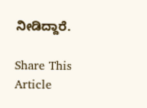ನೀಡಿದ್ದಾರೆ.

Share This Article